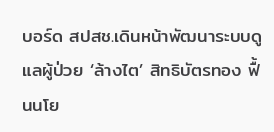บอร์ด สปสช.เดินหน้าพัฒนาระบบดูแลผู้ป่วย ‘ล้างไต’ สิทธิบัตรทอง ฟื้นนโย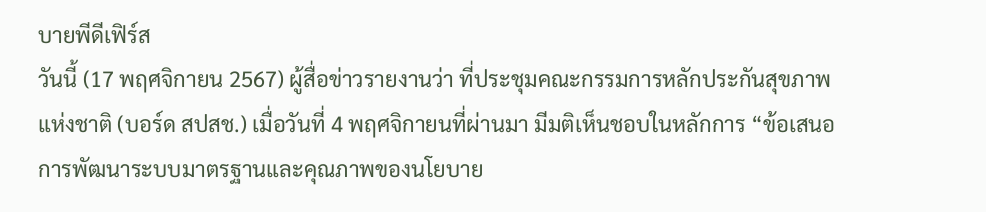บายพีดีเฟิร์ส
วันนี้ (17 พฤศจิกายน 2567) ผู้สื่อข่าวรายงานว่า ที่ประชุมคณะกรรมการหลักประกันสุขภาพแห่งชาติ (บอร์ด สปสช.) เมื่อวันที่ 4 พฤศจิกายนที่ผ่านมา มีมติเห็นชอบในหลักการ “ข้อเสนอการพัฒนาระบบมาตรฐานและคุณภาพของนโยบาย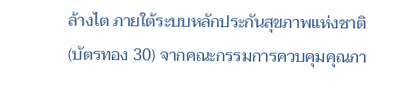ล้างไต ภายใต้ระบบหลักประกันสุขภาพแห่งชาติ (บัตรทอง 30) จากคณะกรรมการควบคุมคุณภา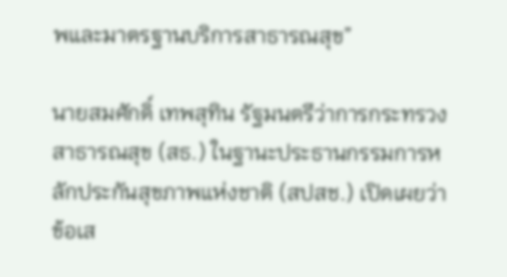พและมาตรฐานบริการสาธารณสุข”

นายสมศักดิ์ เทพสุทิน รัฐมนตรีว่าการกระทรวงสาธารณสุข (สธ.) ในฐานะประธานกรรมการหลักประกันสุขภาพแห่งชาติ (สปสช.) เปิดเผยว่า ข้อเส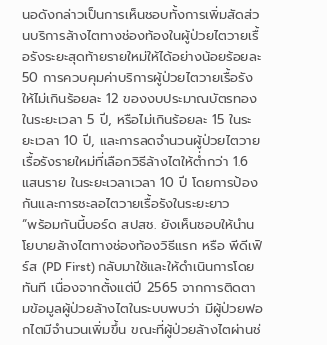นอดังกล่าวเป็นการเห็นชอบทั้งการเพิ่มสัดส่วนบริการล้างไตทางช่องท้องในผู้ป่วยไตวายเรื้อรังระยะสุดท้ายรายใหม่ให้ได้อย่างน้อยร้อยละ 50 การควบคุมค่าบริการผู้ป่วยไตวายเรื้อรังให้ไม่เกินร้อยละ 12 ของงบประมาณบัตรทองในระยะเวลา 5 ปี, หรือไม่เกินร้อยละ 15 ในระยะเวลา 10 ปี, และการลดจำนวนผู้ป่วยไตวายเรื้อรังรายใหม่ที่เลือกวิธีล้างไตให้ต่ำกว่า 1.6 แสนราย ในระยะเวลาเวลา 10 ปี โดยการป้องกันและการชะลอไตวายเรื้อรังในระยะยาว
“พร้อมกันนี้บอร์ด สปสช. ยังเห็นชอบให้นำนโยบายล้างไตทางช่องท้องวิธีแรก หรือ พีดีเฟิร์ส (PD First) กลับมาใช้และให้ดำเนินการโดยทันที เนื่องจากตั้งแต่ปี 2565 จากการติดตามข้อมูลผู้ป่วยล้างไตในระบบพบว่า มีผู้ป่วยฟอกไตมีจำนวนเพิ่มขึ้น ขณะที่ผู้ป่วยล้างไตผ่านช่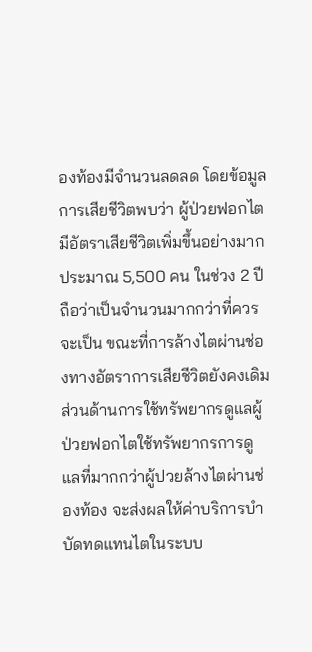องท้องมีจำนวนลดลด โดยข้อมูลการเสียชีวิตพบว่า ผู้ป่วยฟอกไตมีอัตราเสียชีวิตเพิ่มขึ้นอย่างมาก ประมาณ 5,500 คน ในช่วง 2 ปี ถือว่าเป็นจำนวนมากกว่าที่ควรจะเป็น ขณะที่การล้างไตผ่านช่องทางอัตราการเสียชีวิตยังคงเดิม ส่วนด้านการใช้ทรัพยากรดูแลผู้ป่วยฟอกไตใช้ทรัพยากรการดูแลที่มากกว่าผู้ปวยล้างไตผ่านช่องท้อง จะส่งผลให้ค่าบริการบำบัดทดแทนไตในระบบ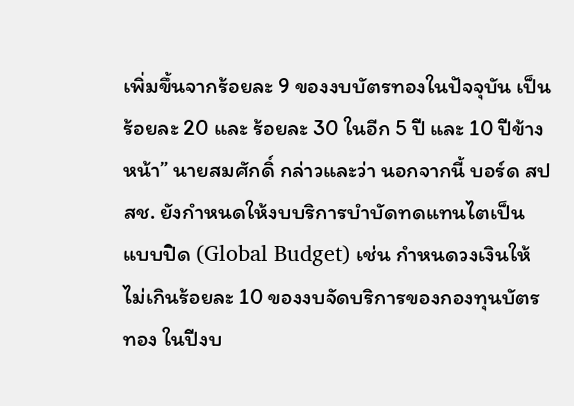เพิ่มขึ้นจากร้อยละ 9 ของงบบัตรทองในปัจจุบัน เป็นร้อยละ 20 และ ร้อยละ 30 ในอีก 5 ปี และ 10 ปีข้างหน้า” นายสมศักดิ์ กล่าวและว่า นอกจากนี้ บอร์ด สปสช. ยังกำหนดให้งบบริการบำบัดทดแทนไตเป็นแบบปิด (Global Budget) เช่น กำหนดวงเงินให้ไม่เกินร้อยละ 10 ของงบจัดบริการของกองทุนบัตรทอง ในปีงบ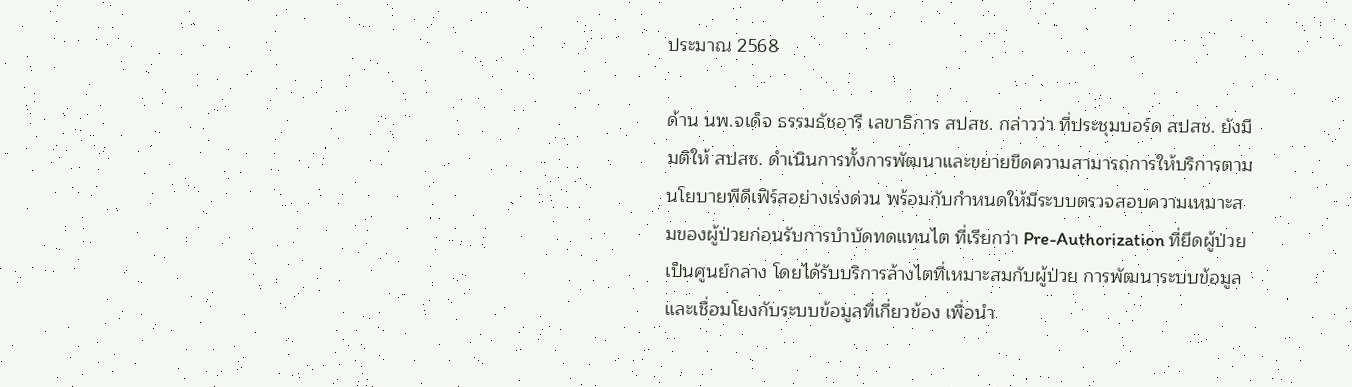ประมาณ 2568

ด้าน นพ.จเด็จ ธรรมธัชอารี เลขาธิการ สปสช. กล่าวว่า ที่ประชุมบอร์ด สปสช. ยังมีมติให้ สปสช. ดำเนินการทั้งการพัฒนาและขยายขีดความสามารถการให้บริการตามนโยบายพีดีเฟิร์สอย่างเร่งด่วน พร้อมกับกำหนดให้มีระบบตรวจสอบความเหมาะสมของผู้ป่วยก่อนรับการบำบัดทดแทนไต ที่เรียกว่า Pre-Authorization ที่ยึดผู้ป่วยเป็นศูนย์กลาง โดยได้รับบริการล้างไตที่เหมาะสมกับผู้ป่วย การพัฒนาระบบข้อมูลและเชื่อมโยงกับระบบข้อมูลที่เกี่ยวข้อง เพื่อนำ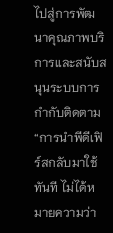ไปสู่การพัฒนาคุณภาพบริการและสนับสนุนระบบการกำกับติดตาม
“การนำพีดีเฟิร์สกลับมาใช้ทันที ไม่ได้หมายความว่า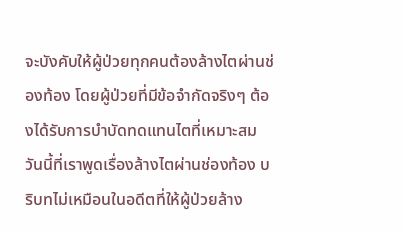จะบังคับให้ผู้ป่วยทุกคนต้องล้างไตผ่านช่องท้อง โดยผู้ป่วยที่มีข้อจำกัดจริงๆ ต้องได้รับการบำบัดทดแทนไตที่เหมาะสม วันนี้ที่เราพูดเรื่องล้างไตผ่านช่องท้อง บริบทไม่เหมือนในอดีตที่ให้ผู้ป่วยล้าง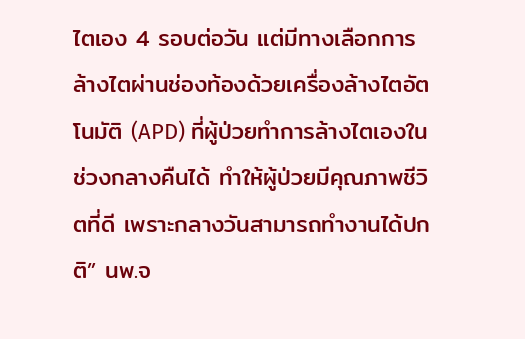ไตเอง 4 รอบต่อวัน แต่มีทางเลือกการล้างไตผ่านช่องท้องด้วยเครื่องล้างไตอัตโนมัติ (APD) ที่ผู้ป่วยทำการล้างไตเองในช่วงกลางคืนได้ ทำให้ผู้ป่วยมีคุณภาพชีวิตที่ดี เพราะกลางวันสามารถทำงานได้ปกติ” นพ.จ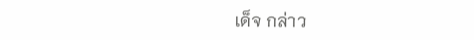เด็จ กล่าว